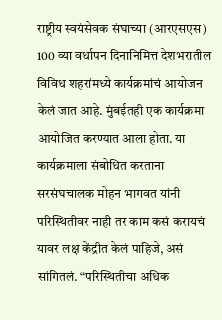राष्ट्रीय स्वयंसेवक संघाच्या (आरएसएस) 100 व्या वर्धापन दिनानिमित्त देशभरातील विविध शहरांमध्ये कार्यक्रमांचं आयोजन केलं जात आहे. मुंबईतही एक कार्यक्रमा आयोजित करण्यात आला होता. या कार्यक्रमाला संबोधित करताना सरसंघचालक मोहन भागवत यांनी परिस्थितीवर नाही तर काम कसं करायचं यावर लक्ष केंद्रीत केलं पाहिजे, असं सांगितलं. “परिस्थितीचा अधिक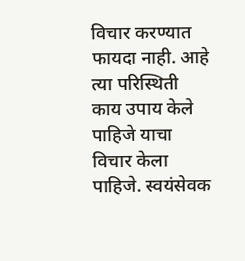विचार करण्यात फायदा नाही. आहे त्या परिस्थिती काय उपाय केले पाहिजे याचा विचार केला पाहिजे. स्वयंसेवक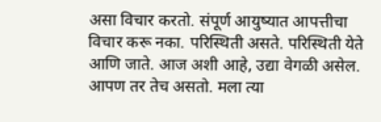असा विचार करतो. संपूर्ण आयुष्यात आपत्तीचा विचार करू नका. परिस्थिती असते. परिस्थिती येते आणि जाते. आज अशी आहे, उद्या वेगळी असेल. आपण तर तेच असतो. मला त्या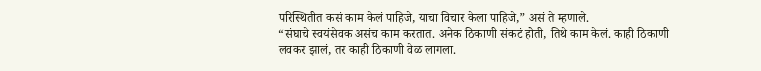परिस्थितीत कसं काम केलं पाहिजे, याचा विचार केला पाहिजे,” असं ते म्हणाले.
“संघाचे स्वयंसेवक असंच काम करतात. अनेक ठिकाणी संकटं होती, तिथे काम केलं. काही ठिकाणी लवकर झालं, तर काही ठिकाणी वेळ लागला.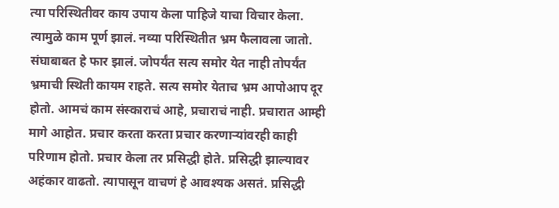त्या परिस्थितीवर काय उपाय केला पाहिजे याचा विचार केला. त्यामुळे काम पूर्ण झालं. नव्या परिस्थितीत भ्रम फैलावला जातो. संघाबाबत हे फार झालं. जोपर्यंत सत्य समोर येत नाही तोपर्यंत भ्रमाची स्थिती कायम राहते. सत्य समोर येताच भ्रम आपोआप दूर होतो. आमचं काम संस्काराचं आहे, प्रचाराचं नाही. प्रचारात आम्ही मागे आहोत. प्रचार करता करता प्रचार करणाऱ्यांवरही काही परिणाम होतो. प्रचार केला तर प्रसिद्धी होते. प्रसिद्धी झाल्यावर अहंकार वाढतो. त्यापासून वाचणं हे आवश्यक असतं. प्रसिद्धी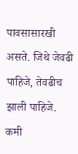पावसासारखी असते. जिथे जेवढी पाहिजे, तेवढीच झाली पाहिजे. कमी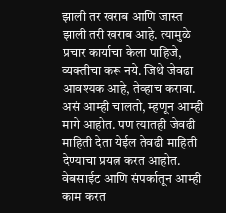झाली तर खराब आणि जास्त झाली तरी खराब आहे. त्यामुळे प्रचार कार्याचा केला पाहिजे, व्यक्तीचा करू नये. जिथे जेवढा आवश्यक आहे, तेव्हाच करावा. असं आम्ही चालतो, म्हणून आम्ही मागे आहोत. पण त्यातही जेवढी माहिती देता येईल तेवढी माहिती देण्याचा प्रयत्न करत आहोत. वेबसाईट आणि संपर्कातून आम्ही काम करत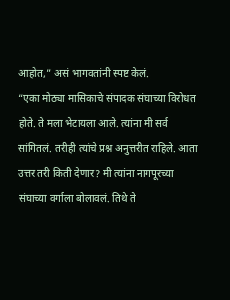आहोत,” असं भागवतांनी स्पष्ट केलं.
“एका मोठ्या मासिकाचे संपादक संघाच्या विरोधत होते. ते मला भेटायला आले. त्यांना मी सर्व सांगितलं. तरीही त्यांचे प्रश्न अनुत्तरीत राहिले. आता उत्तर तरी किती देणार? मी त्यांना नागपूरच्या संघाच्या वर्गाला बोलावलं. तिथे ते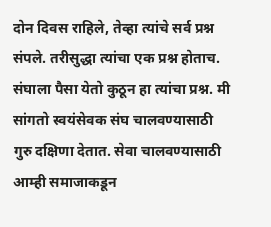दोन दिवस राहिले, तेव्हा त्यांचे सर्व प्रश्न संपले. तरीसुद्धा त्यांचा एक प्रश्न होताच. संघाला पैसा येतो कुठून हा त्यांचा प्रश्न. मी सांगतो स्वयंसेवक संघ चालवण्यासाठी गुरु दक्षिणा देतात. सेवा चालवण्यासाठी आम्ही समाजाकडून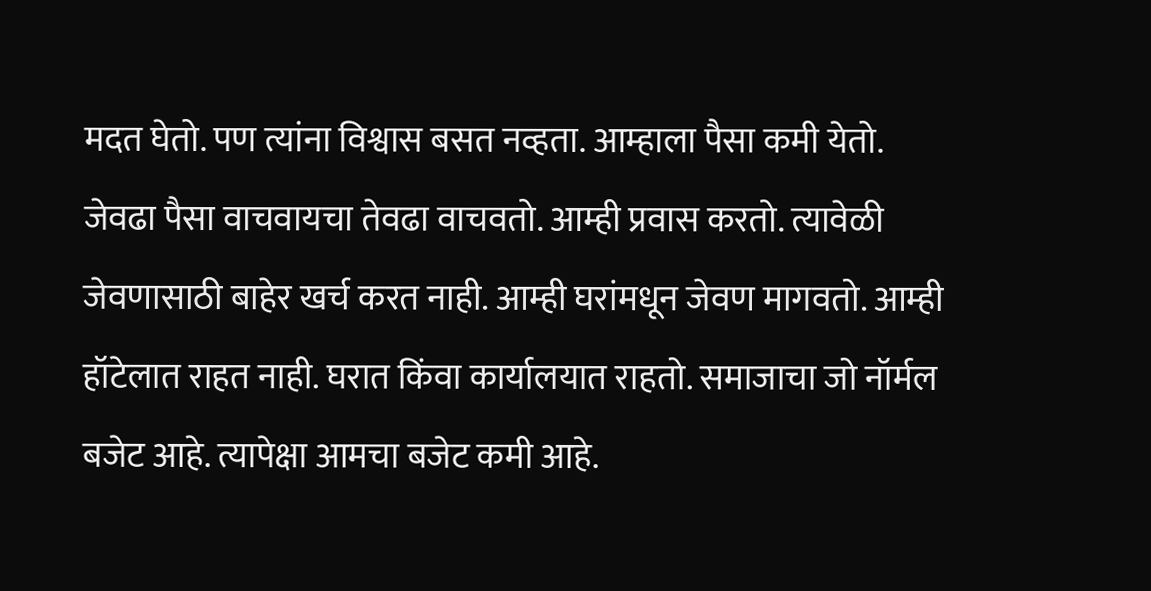मदत घेतो. पण त्यांना विश्वास बसत नव्हता. आम्हाला पैसा कमी येतो. जेवढा पैसा वाचवायचा तेवढा वाचवतो. आम्ही प्रवास करतो. त्यावेळी जेवणासाठी बाहेर खर्च करत नाही. आम्ही घरांमधून जेवण मागवतो. आम्ही हॉटेलात राहत नाही. घरात किंवा कार्यालयात राहतो. समाजाचा जो नॉर्मल बजेट आहे. त्यापेक्षा आमचा बजेट कमी आहे.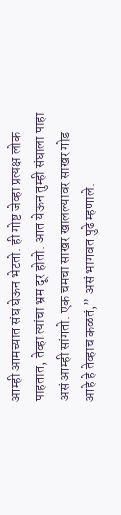आम्ही आमच्यात संघ घेऊन भेटतो. ही गोष्ट जेव्हा प्रत्यक्ष लोक पाहतात, तेव्हा त्यांचा भ्रम दूर होतो. आत येऊन तुम्ही संघाला पाहा असं आम्ही सांगतो. एक चमचा साखर खालल्यावर साखर गोड आहे हे तेव्हाच कळतं,” असं भागवत पुढे म्हणाले.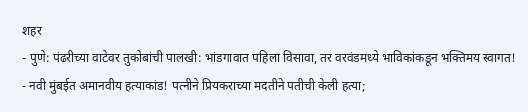शहर
- पुणे: पंढरीच्या वाटेवर तुकोबांची पालखी: भांडगावात पहिला विसावा, तर वरवंडमध्ये भाविकांकडून भक्तिमय स्वागत!
- नवी मुंबईत अमानवीय हत्याकांड! पत्नीने प्रियकराच्या मदतीने पतीची केली हत्या;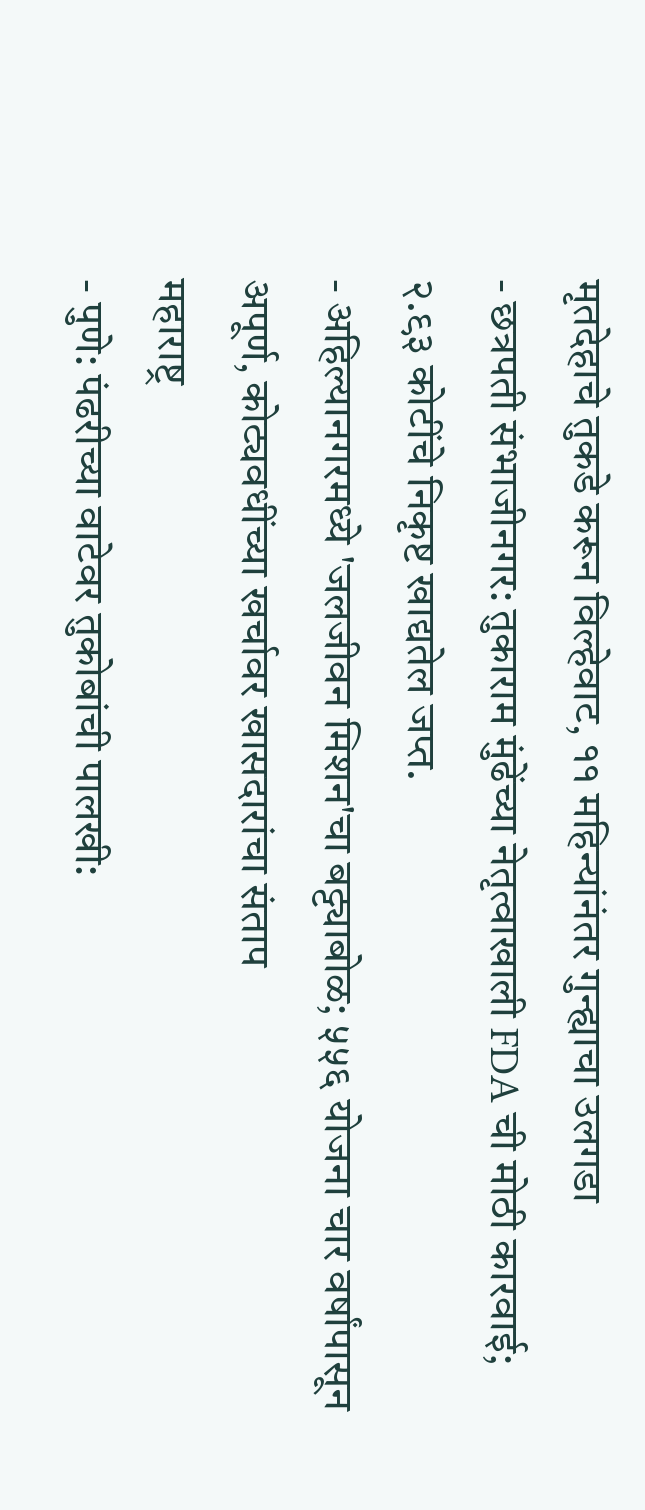मृतदेहाचे तुकडे करून विल्हेवाट, ११ महिन्यांनंतर गुन्ह्याचा उलगडा
- छत्रपती संभाजीनगर: तुकाराम मुंढेंच्या नेतृत्वाखाली FDA ची मोठी कारवाई; २.९३ कोटींचे निकृष्ट खाद्यतेल जप्त.
- अहिल्यानगरमध्ये 'जलजीवन मिशन'चा बट्ट्याबोळ; ५५६ योजना चार वर्षांपासून अपूर्ण, कोट्यवधींच्या खर्चावर खासदारांचा संताप
महाराष्ट्र
- पुणे: पंढरीच्या वाटेवर तुकोबांची पालखी: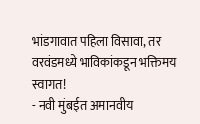भांडगावात पहिला विसावा, तर वरवंडमध्ये भाविकांकडून भक्तिमय स्वागत!
- नवी मुंबईत अमानवीय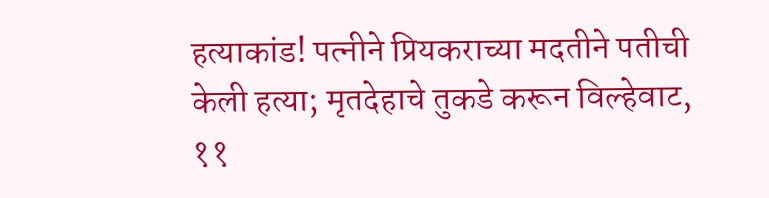हत्याकांड! पत्नीने प्रियकराच्या मदतीने पतीची केली हत्या; मृतदेहाचे तुकडे करून विल्हेवाट, ११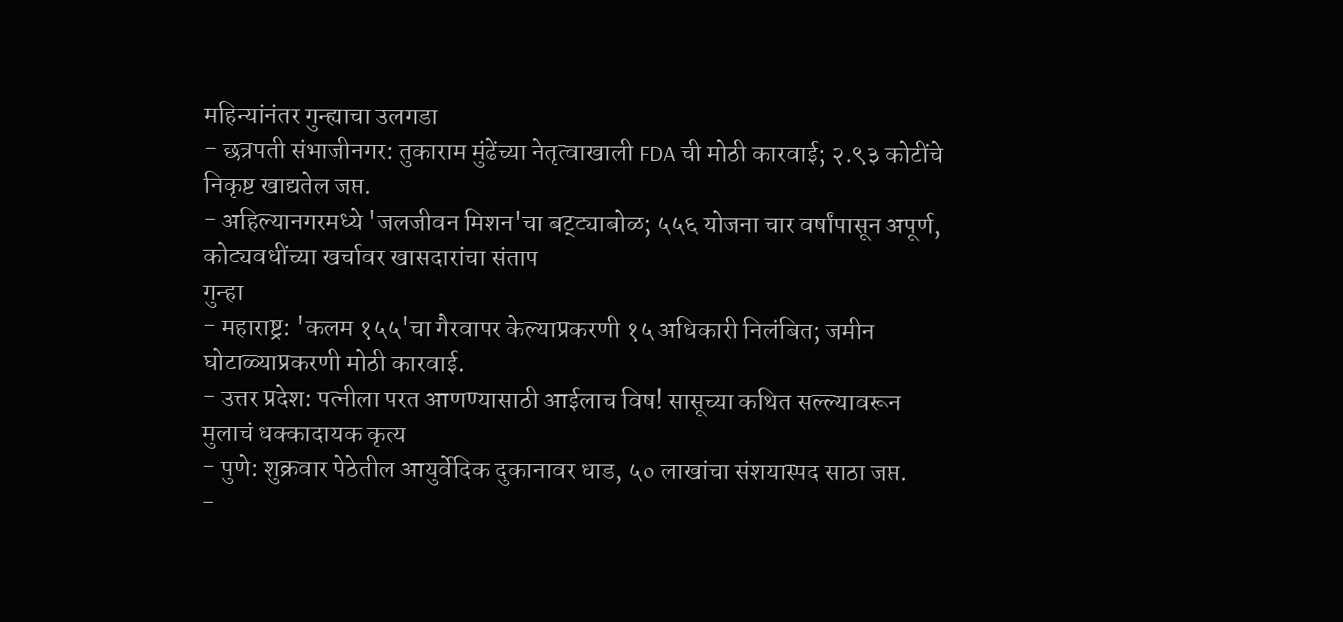महिन्यांनंतर गुन्ह्याचा उलगडा
- छत्रपती संभाजीनगर: तुकाराम मुंढेंच्या नेतृत्वाखाली FDA ची मोठी कारवाई; २.९३ कोटींचे निकृष्ट खाद्यतेल जप्त.
- अहिल्यानगरमध्ये 'जलजीवन मिशन'चा बट्ट्याबोळ; ५५६ योजना चार वर्षांपासून अपूर्ण, कोट्यवधींच्या खर्चावर खासदारांचा संताप
गुन्हा
- महाराष्ट्र: 'कलम १५५'चा गैरवापर केल्याप्रकरणी १५ अधिकारी निलंबित; जमीन घोटाळ्याप्रकरणी मोठी कारवाई.
- उत्तर प्रदेश: पत्नीला परत आणण्यासाठी आईलाच विष! सासूच्या कथित सल्ल्यावरून मुलाचं धक्कादायक कृत्य
- पुणे: शुक्रवार पेठेतील आयुर्वेदिक दुकानावर धाड, ५० लाखांचा संशयास्पद साठा जप्त.
-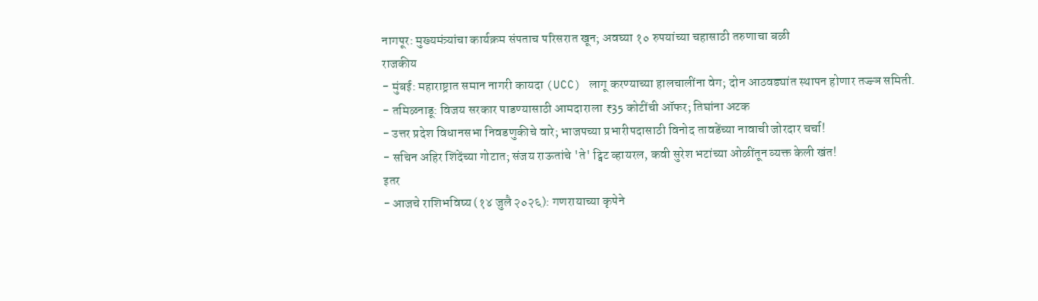नागपूर: मुख्यमंत्र्यांचा कार्यक्रम संपताच परिसरात खून; अवघ्या १० रुपयांच्या चहासाठी तरुणाचा बळी
राजकीय
- मुंबई: महाराष्ट्रात समान नागरी कायदा (UCC) लागू करण्याच्या हालचालींना वेग; दोन आठवड्यांत स्थापन होणार तज्ज्ञ समिती.
- तमिळनाडू: विजय सरकार पाडण्यासाठी आमदाराला ₹35 कोटींची ऑफर; तिघांना अटक
- उत्तर प्रदेश विधानसभा निवडणुकीचे वारे; भाजपच्या प्रभारीपदासाठी विनोद तावडेंच्या नावाची जोरदार चर्चा!
- सचिन अहिर शिंदेंच्या गोटात; संजय राऊतांचे 'ते' ट्विट व्हायरल, कवी सुरेश भटांच्या ओळींतून व्यक्त केली खंत!
इतर
- आजचे राशिभविष्य (१४ जुलै २०२६): गणरायाच्या कृपेने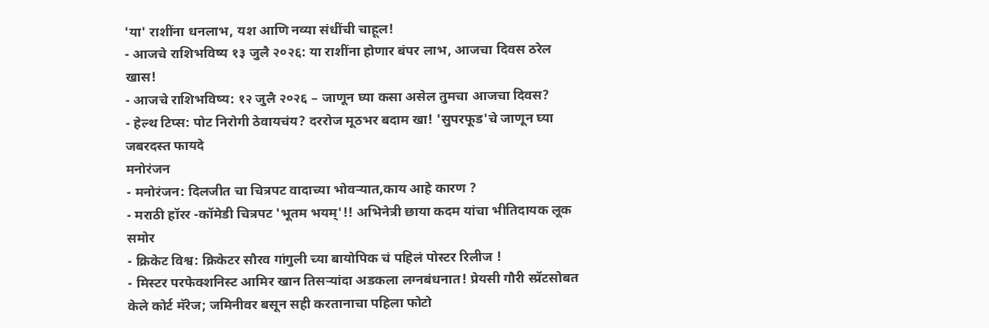'या' राशींना धनलाभ, यश आणि नव्या संधींची चाहूल!
- आजचे राशिभविष्य १३ जुलै २०२६: या राशींना होणार बंपर लाभ, आजचा दिवस ठरेल खास!
- आजचे राशिभविष्य: १२ जुलै २०२६ – जाणून घ्या कसा असेल तुमचा आजचा दिवस?
- हेल्थ टिप्स: पोट निरोगी ठेवायचंय? दररोज मूठभर बदाम खा! 'सुपरफूड'चे जाणून घ्या जबरदस्त फायदे
मनोरंजन
- मनोरंजन: दिलजीत चा चित्रपट वादाच्या भोवऱ्यात,काय आहे कारण ?
- मराठी हॉरर -कॉमेडी चित्रपट 'भूतम भयम्'!! अभिनेत्री छाया कदम यांचा भीतिदायक लूक समोर
- क्रिकेट विश्व: क्रिकेटर सौरव गांगुली च्या बायोपिक चं पहिलं पोस्टर रिलीज !
- मिस्टर परफेक्शनिस्ट आमिर खान तिसऱ्यांदा अडकला लग्नबंधनात! प्रेयसी गौरी स्प्रॅटसोबत केले कोर्ट मॅरेज; जमिनीवर बसून सही करतानाचा पहिला फोटो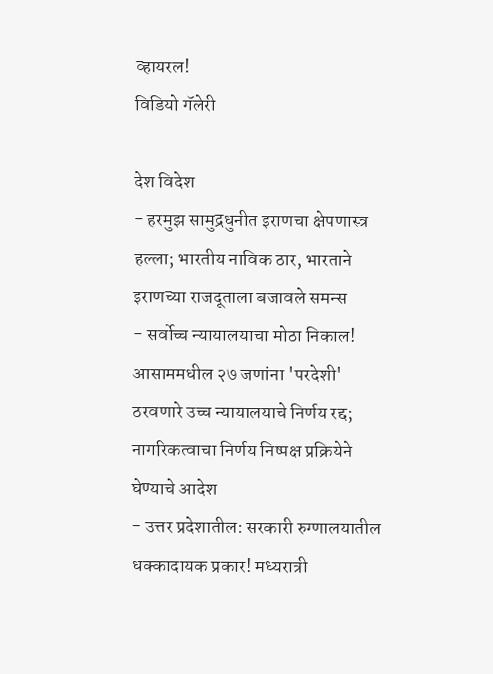व्हायरल!
विडियो गॅलेरी

देश विदेश
- हरमुझ सामुद्रधुनीत इराणचा क्षेपणास्त्र हल्ला; भारतीय नाविक ठार, भारताने इराणच्या राजदूताला बजावले समन्स
- सर्वोच्च न्यायालयाचा मोठा निकाल! आसाममधील २७ जणांना 'परदेशी' ठरवणारे उच्च न्यायालयाचे निर्णय रद्द; नागरिकत्वाचा निर्णय निष्पक्ष प्रक्रियेने घेण्याचे आदेश
- उत्तर प्रदेशातील: सरकारी रुग्णालयातील धक्कादायक प्रकार! मध्यरात्री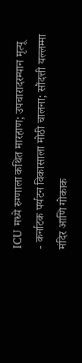ICU मध्ये रुग्णाला कथित मारहाण; उपचारादरम्यान मृत्यू
- कर्नाटक पर्यटन विकासाला मोठी चालना; सौंदत्ती यल्लम्मा मंदिर आणि गोकाक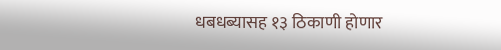धबधब्यासह १३ ठिकाणी होणार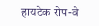हायटेक रोप-वे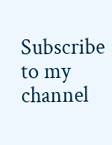Subscribe to my channel